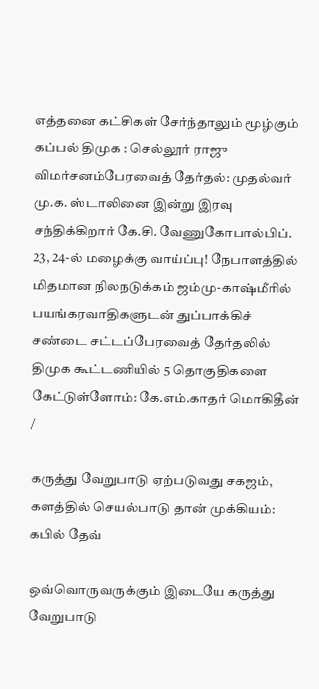எத்தனை கட்சிகள் சேர்ந்தாலும் மூழ்கும் கப்பல் திமுக : செல்லூர் ராஜு விமர்சனம்பேரவைத் தேர்தல்: முதல்வர் மு.க. ஸ்டாலினை இன்று இரவு சந்திக்கிறார் கே.சி. வேணுகோபால்பிப். 23, 24-ல் மழைக்கு வாய்ப்பு! நேபாளத்தில் மிதமான நிலநடுக்கம் ஜம்மு-காஷ்மீரில் பயங்கரவாதிகளுடன் துப்பாக்கிச் சண்டை சட்டப்பேரவைத் தேர்தலில் திமுக கூட்டணியில் 5 தொகுதிகளை கேட்டுள்ளோம்: கே.எம்.காதர் மொகிதீன்
/

கருத்து வேறுபாடு ஏற்படுவது சகஜம், களத்தில் செயல்பாடு தான் முக்கியம்: கபில் தேவ்

ஒவ்வொருவருக்கும் இடையே கருத்து வேறுபாடு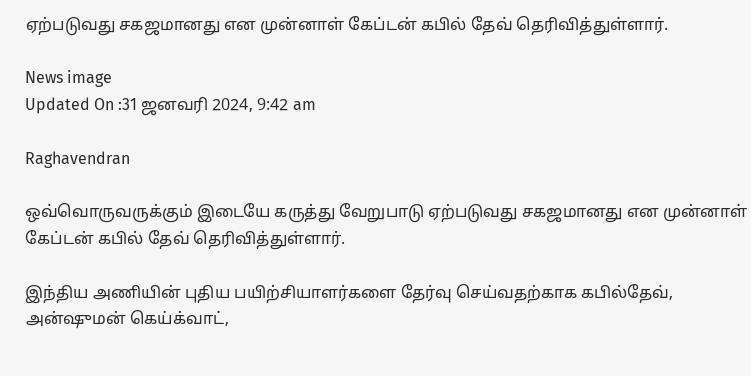ஏற்படுவது சகஜமானது என முன்னாள் கேப்டன் கபில் தேவ் தெரிவித்துள்ளார்.

News image
Updated On :31 ஜனவரி 2024, 9:42 am

Raghavendran

ஒவ்வொருவருக்கும் இடையே கருத்து வேறுபாடு ஏற்படுவது சகஜமானது என முன்னாள் கேப்டன் கபில் தேவ் தெரிவித்துள்ளார்.

இந்திய அணியின் புதிய பயிற்சியாளர்களை தேர்வு செய்வதற்காக கபில்தேவ், அன்ஷுமன் கெய்க்வாட்,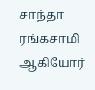சாந்தா ரங்கசாமி ஆகியோர்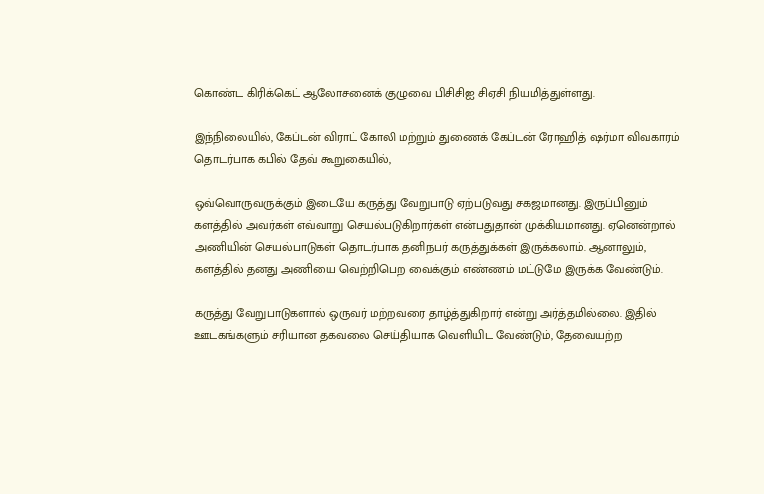கொண்ட கிரிக்கெட் ஆலோசனைக் குழுவை பிசிசிஐ சிஏசி நியமித்துள்ளது.

இந்நிலையில், கேப்டன் விராட் கோலி மற்றும் துணைக் கேப்டன் ரோஹித் ஷர்மா விவகாரம் தொடர்பாக கபில் தேவ் கூறுகையில்,

ஒவ்வொருவருக்கும் இடையே கருத்து வேறுபாடு ஏற்படுவது சகஜமானது. இருப்பினும் களத்தில் அவர்கள் எவ்வாறு செயல்படுகிறார்கள் என்பதுதான் முக்கியமானது. ஏனென்றால் அணியின் செயல்பாடுகள் தொடர்பாக தனிநபர் கருத்துக்கள் இருக்கலாம். ஆனாலும், களத்தில் தனது அணியை வெற்றிபெற வைக்கும் எண்ணம் மட்டுமே இருக்க வேண்டும்.

கருத்து வேறுபாடுகளால் ஒருவர் மற்றவரை தாழ்த்துகிறார் என்று அர்த்தமில்லை. இதில் ஊடகங்களும் சரியான தகவலை செய்தியாக வெளியிட வேண்டும், தேவையற்ற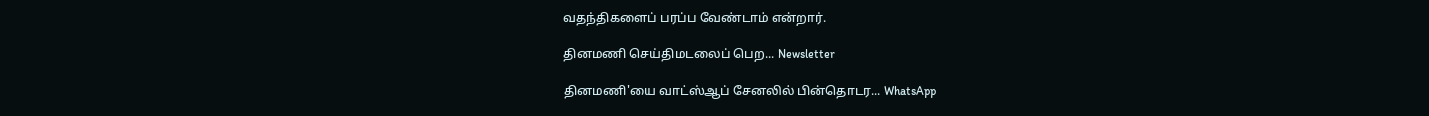வதந்திகளைப் பரப்ப வேண்டாம் என்றார்.

தினமணி செய்திமடலைப் பெற... Newsletter

தினமணி'யை வாட்ஸ்ஆப் சேனலில் பின்தொடர... WhatsApp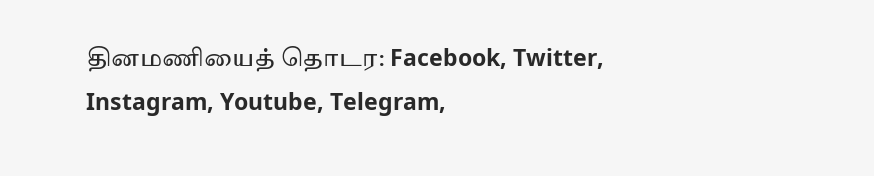தினமணியைத் தொடர: Facebook, Twitter, Instagram, Youtube, Telegram,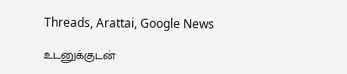Threads, Arattai, Google News

உடனுக்குடன்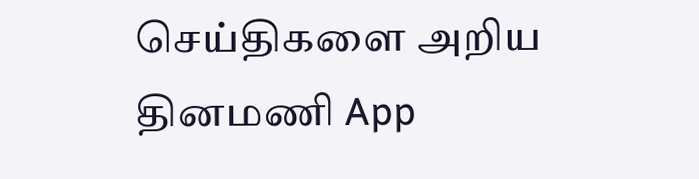செய்திகளை அறிய தினமணி App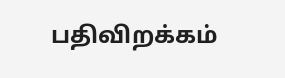பதிவிறக்கம்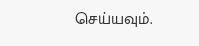செய்யவும்.